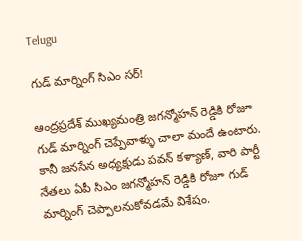Telugu

గుడ్ మార్నింగ్ సిఎం సర్!

ఆంద్రప్రదేశ్‌ ముఖ్యమంత్రి జగన్మోహన్ రెడ్డికి రోజూ గుడ్ మార్నింగ్ చెప్పేవాళ్ళు చాలా మందే ఉంటారు. కానీ జనసేన అధ్యక్షుడు పవన్‌ కళ్యాణ్‌, వారి పార్టీ నేతలు ఏపీ సిఎం జగన్మోహన్ రెడ్డికి రోజూ గుడ్ మార్నింగ్ చెప్పాలనుకోవడమే విశేషం.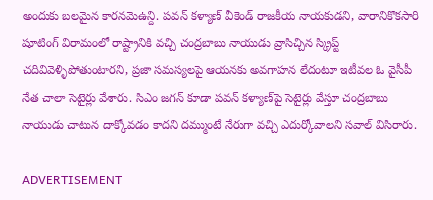అందుకు బలమైన కారనమెఉన్ది. పవన్‌ కళ్యాణ్‌ వీకెండ్ రాజకీయ నాయకుడని, వారానికొకసారి షూటింగ్ విరామంలో రాష్ట్రానికి వచ్చి చంద్రబాబు నాయుడు వ్రాసిచ్చిన స్క్రిప్ట్ చదివివెళ్ళిపోతుంటారని, ప్రజా సమస్యలపై ఆయనకు అవగాహన లేదంటూ ఇటీవల ఓ వైసీపీ నేత చాలా సెటైర్లు వేశారు. సిఎం జగన్ కూడా పవన్‌ కళ్యాణ్‌పై సెటైర్లు వేస్తూ చంద్రబాబు నాయుడు చాటున దాక్కోవడం కాదని దమ్ముంటే నేరుగా వచ్చి ఎదుర్కోవాలని సవాల్ విసిరారు.

ADVERTISEMENT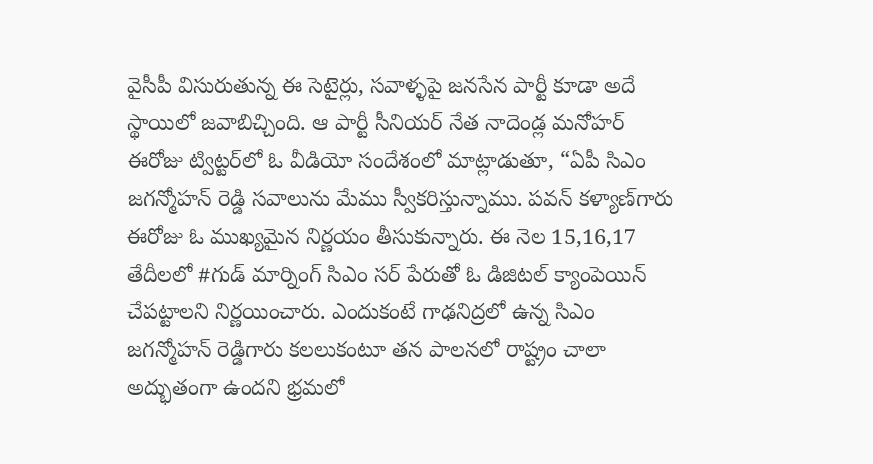వైసీపీ విసురుతున్న ఈ సెటైర్లు, సవాళ్ళపై జనసేన పార్టీ కూడా అదే స్థాయిలో జవాబిచ్చింది. ఆ పార్టీ సీనియర్ నేత నాదెండ్ల మనోహర్ ఈరోజు ట్విట్టర్‌లో ఓ వీడియో సందేశంలో మాట్లాడుతూ, “ఏపీ సిఎం జగన్మోహన్ రెడ్డి సవాలును మేము స్వీకరిస్తున్నాము. పవన్‌ కళ్యాణ్‌గారు ఈరోజు ఓ ముఖ్యమైన నిర్ణయం తీసుకున్నారు. ఈ నెల 15,16,17 తేదీలలో #గుడ్ మార్నింగ్ సిఎం సర్ పేరుతో ఓ డిజిటల్ క్యాంపెయిన్ చేపట్టాలని నిర్ణయించారు. ఎందుకంటే గాఢనిద్రలో ఉన్న సిఎం జగన్మోహన్ రెడ్డిగారు కలలుకంటూ తన పాలనలో రాష్ట్రం చాలా అద్భుతంగా ఉందని భ్రమలో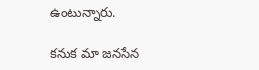ఉంటున్నారు.

కనుక మా జనసేన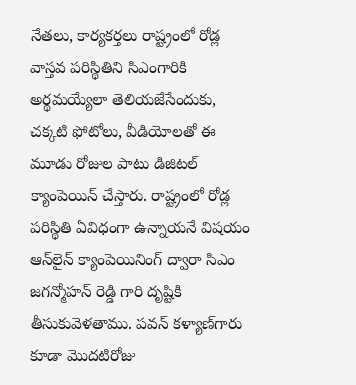నేతలు, కార్యకర్తలు రాష్ట్రంలో రోడ్ల వాస్తవ పరిస్థితిని సిఎంగారికి అర్థమయ్యేలా తెలియజేసేందుకు, చక్కటి ఫోటోలు, వీడియోలతో ఈ మూడు రోజుల పాటు డిజిటల్ క్యాంపెయిన్ చేస్తారు. రాష్ట్రంలో రోడ్ల పరిస్థితి ఏవిధంగా ఉన్నాయనే విషయం ఆన్‌లైన్‌ క్యాంపెయినింగ్ ద్వారా సిఎం జగన్మోహన్ రెడ్డి గారి దృష్టికి తీసుకువెళతాము. పవన్‌ కళ్యాణ్‌గారు కూడా మొదటిరోజు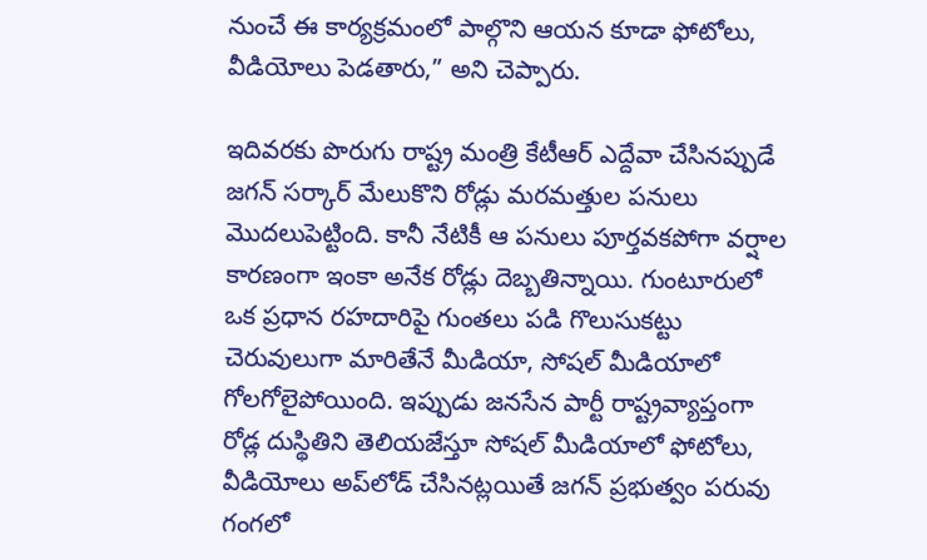నుంచే ఈ కార్యక్రమంలో పాల్గొని ఆయన కూడా ఫోటోలు, వీడియోలు పెడతారు,” అని చెప్పారు.

ఇదివరకు పొరుగు రాష్ట్ర మంత్రి కేటీఆర్‌ ఎద్దేవా చేసినప్పుడే జగన్ సర్కార్ మేలుకొని రోడ్లు మరమత్తుల పనులు మొదలుపెట్టింది. కానీ నేటికీ ఆ పనులు పూర్తవకపోగా వర్షాల కారణంగా ఇంకా అనేక రోడ్లు దెబ్బతిన్నాయి. గుంటూరులో ఒక ప్రధాన రహదారిపై గుంతలు పడి గొలుసుకట్టు చెరువులుగా మారితేనే మీడియా, సోషల్ మీడియాలో గోలగోలైపోయింది. ఇప్పుడు జనసేన పార్టీ రాష్ట్రవ్యాప్తంగా రోడ్ల దుస్థితిని తెలియజేస్తూ సోషల్ మీడియాలో ఫోటోలు, వీడియోలు అప్‌లోడ్ చేసినట్లయితే జగన్ ప్రభుత్వం పరువు గంగలో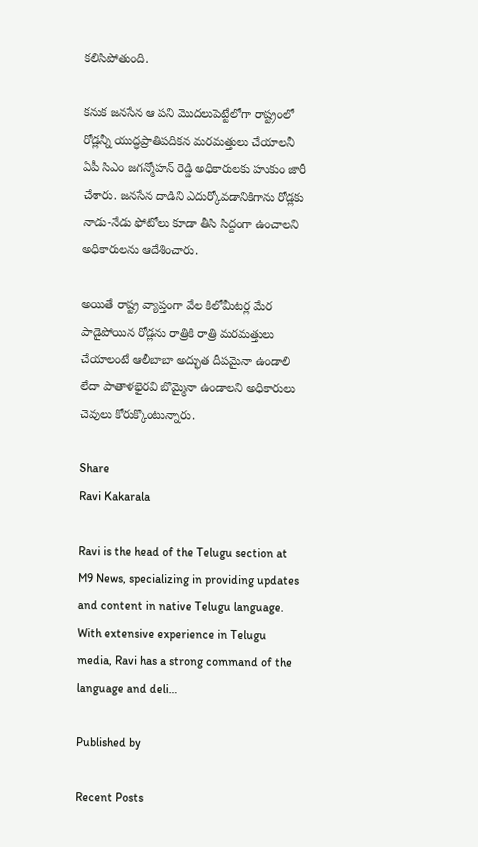కలిసిపోతుంది.

కనుక జనసేన ఆ పని మొదలుపెట్టేలోగా రాష్ట్రంలో రోడ్లన్నీ యుద్ధప్రాతిపదికన మరమత్తులు చేయాలనీ ఏపీ సిఎం జగన్మోహన్ రెడ్డి అధికారులకు హుకుం జారీ చేశారు. జనసేన దాడిని ఎదుర్కోవడానికిగాను రోడ్లకు నాడు-నేడు ఫోటోలు కూడా తీసి సిద్దంగా ఉంచాలని అధికారులను ఆదేశించారు.

అయితే రాష్ట్ర వ్యాప్తంగా వేల కిలోమీటర్ల మేర పాడైపోయిన రోడ్లను రాత్రికి రాత్రి మరమత్తులు చేయాలంటే ఆలీబాబా అద్భుత దీపమైనా ఉండాలి లేదా పాతాళభైరవి బొమ్మైనా ఉండాలని అధికారులు చెవులు కోరుక్కొంటున్నారు.

Share
Ravi Kakarala

Ravi is the head of the Telugu section at M9 News, specializing in providing updates and content in native Telugu language. With extensive experience in Telugu media, Ravi has a strong command of the language and deli…

Published by

Recent Posts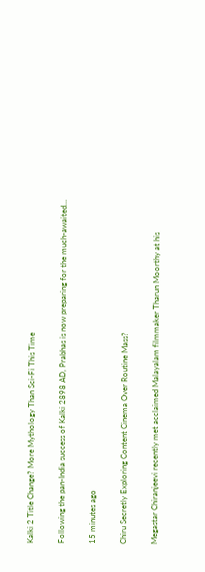Kalki 2 Title Change? More Mythology Than Sci-Fi This Time

Following the pan-India success of Kalki 2898 AD, Prabhas is now preparing for the much-awaited…

15 minutes ago

Chiru Secretly Exploring Content Cinema Over Routine Mass?

Megastar Chiranjeevi recently met acclaimed Malayalam filmmaker Tharun Moorthy at his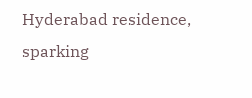Hyderabad residence, sparking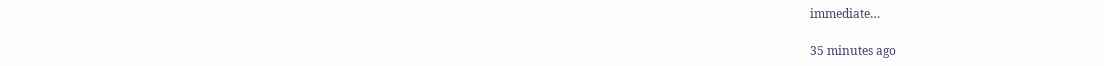immediate…

35 minutes ago